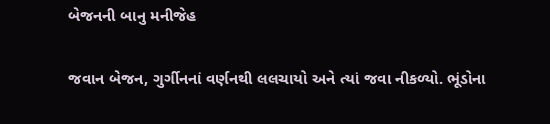બેજનની બાનુ મનીજેહ

જવાન બેજન, ગુર્ગીનનાં વર્ણનથી લલચાયો અને ત્યાં જવા નીકળ્યો. ભૂંડોના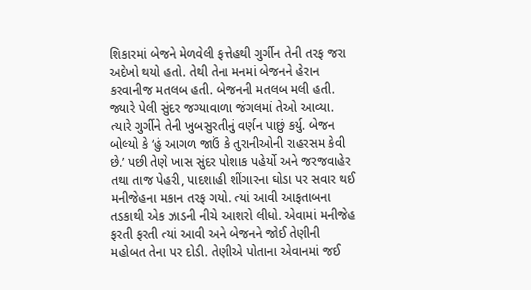શિકારમાં બેજને મેળવેલી ફત્તેહથી ગુર્ગીન તેની તરફ જરા અદેખો થયો હતો. તેથી તેના મનમાં બેજનને હેરાન કરવાનીજ મતલબ હતી. બેજનની મતલબ મલી હતી. જ્યારે પેલી સુંદર જગ્યાવાળા જંગલમાં તેઓ આવ્યા. ત્યારે ગુર્ગીને તેની ખુબસુરતીનું વર્ણન પાછું કર્યુ. બેજન બોલ્યો કે ‘હું આગળ જાઉં કે તુરાનીઓની રાહરસમ કેવી છે.’ પછી તેણે ખાસ સુંદર પોશાક પહેર્યો અને જરજવાહેર તથા તાજ પેહરી, પાદશાહી શીંગારના ઘોડા પર સવાર થઈ મનીજેહના મકાન તરફ ગયો. ત્યાં આવી આફતાબના તડકાથી એક ઝાડની નીચે આશરો લીધો. એવામાં મનીજેહ ફરતી ફરતી ત્યાં આવી અને બેજનને જોઈ તેણીની મહોબત તેના પર દોડી. તેણીએ પોતાના એવાનમાં જઈ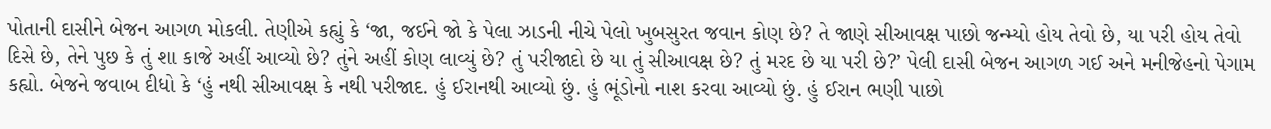પોતાની દાસીને બેજન આગળ મોકલી. તેણીએ કહ્યું કે ‘જા, જઈને જો કે પેલા ઝાડની નીચે પેલો ખુબસુરત જવાન કોણ છે? તે જાણે સીઆવક્ષ પાછો જન્મ્યો હોય તેવો છે, યા પરી હોય તેવો દિસે છે, તેને પુછ કે તું શા કાજે અહીં આવ્યો છે? તુંને અહીં કોણ લાવ્યું છે? તું પરીજાદો છે યા તું સીઆવક્ષ છે? તું મરદ છે યા પરી છે?’ પેલી દાસી બેજન આગળ ગઈ અને મનીજેહનો પેગામ કહ્યો. બેજને જવાબ દીધો કે ‘હું નથી સીઆવક્ષ કે નથી પરીજાદ. હું ઈરાનથી આવ્યો છું. હું ભૂંડોનો નાશ કરવા આવ્યો છું. હું ઈરાન ભણી પાછો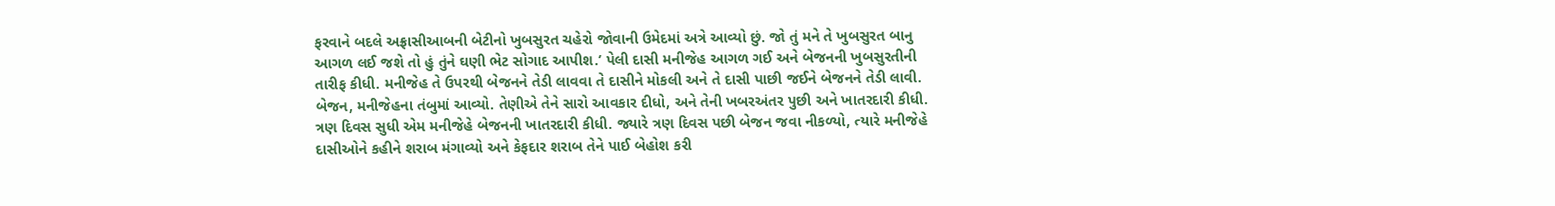ફરવાને બદલે અફ્રાસીઆબની બેટીનો ખુબસુરત ચહેરો જોવાની ઉમેદમાં અત્રે આવ્યો છું. જો તું મને તે ખુબસુરત બાનુ આગળ લઈ જશે તો હું તુંને ઘણી ભેટ સોગાદ આપીશ.’ પેલી દાસી મનીજેહ આગળ ગઈ અને બેજનની ખુબસુરતીની તારીફ કીધી. મનીજેહ તે ઉપરથી બેજનને તેડી લાવવા તે દાસીને મોકલી અને તે દાસી પાછી જઈને બેજનને તેડી લાવી.
બેજન, મનીજેહના તંબુમાં આવ્યો. તેણીએ તેને સારો આવકાર દીધો, અને તેની ખબરઅંતર પુછી અને ખાતરદારી કીધી. ત્રણ દિવસ સુધી એમ મનીજેહે બેજનની ખાતરદારી કીધી. જ્યારે ત્રણ દિવસ પછી બેજન જવા નીકળ્યો, ત્યારે મનીજેહે દાસીઓને કહીને શરાબ મંગાવ્યો અને કેફદાર શરાબ તેને પાઈ બેહોશ કરી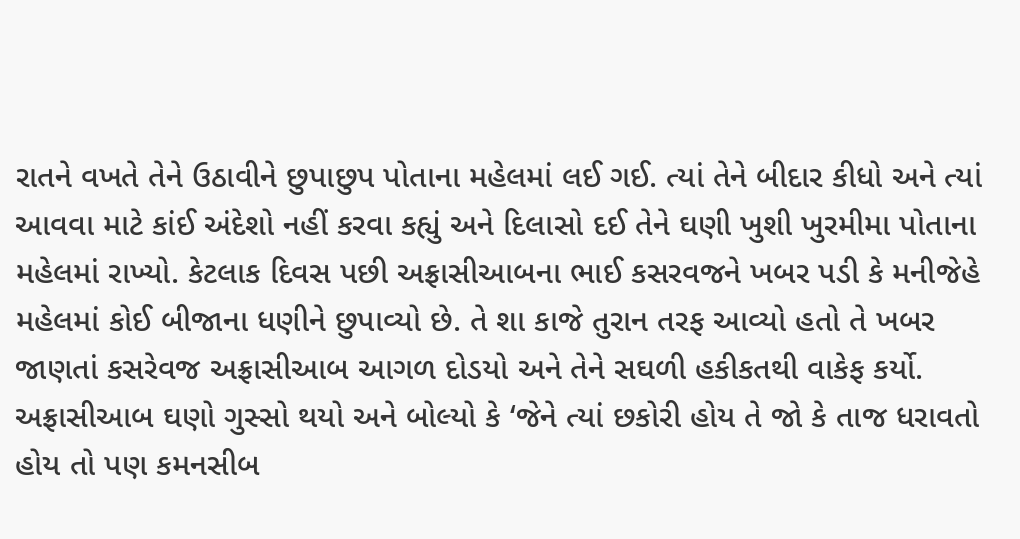રાતને વખતે તેને ઉઠાવીને છુપાછુપ પોતાના મહેલમાં લઈ ગઈ. ત્યાં તેને બીદાર કીધો અને ત્યાં આવવા માટે કાંઈ અંદેશો નહીં કરવા કહ્યું અને દિલાસો દઈ તેને ઘણી ખુશી ખુરમીમા પોતાના મહેલમાં રાખ્યો. કેટલાક દિવસ પછી અફ્રાસીઆબના ભાઈ કસરવજને ખબર પડી કે મનીજેહે મહેલમાં કોઈ બીજાના ધણીને છુપાવ્યો છે. તે શા કાજે તુરાન તરફ આવ્યો હતો તે ખબર જાણતાં કસરેવજ અફ્રાસીઆબ આગળ દોડયો અને તેને સઘળી હકીકતથી વાકેફ કર્યો. અફ્રાસીઆબ ઘણો ગુસ્સો થયો અને બોલ્યો કે ‘જેને ત્યાં છકોરી હોય તે જો કે તાજ ધરાવતો હોય તો પણ કમનસીબ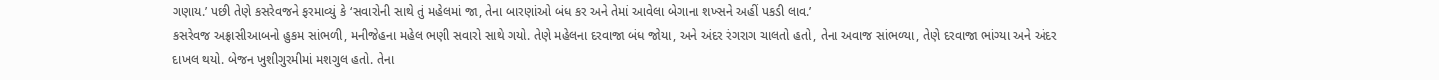ગણાય.’ પછી તેણે કસરેવજને ફરમાવ્યું કે ‘સવારોની સાથે તું મહેલમાં જા, તેના બારણાંઓ બંધ કર અને તેમાં આવેલા બેગાના શખ્સને અહીં પકડી લાવ.’
કસરેવજ અફ્રાસીઆબનો હુકમ સાંભળી, મનીજેહના મહેલ ભણી સવારો સાથે ગયો. તેણે મહેલના દરવાજા બંધ જોયા, અને અંદર રંગરાગ ચાલતો હતો, તેના અવાજ સાંભળ્યા, તેણે દરવાજા ભાંગ્યા અને અંદર દાખલ થયો. બેજન ખુશીગુરમીમાં મશગુલ હતો. તેના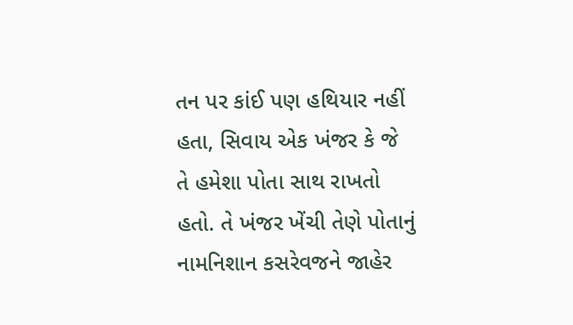તન પર કાંઈ પણ હથિયાર નહીં હતા, સિવાય એક ખંજર કે જે તે હમેશા પોતા સાથ રાખતો હતો. તે ખંજર ખેંચી તેણે પોતાનું નામનિશાન કસરેવજને જાહેર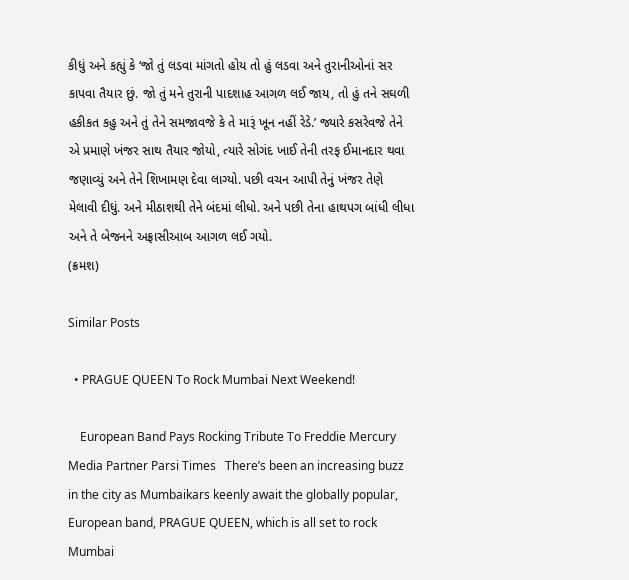કીધું અને કહ્યું કે ‘જો તું લડવા માંગતો હોય તો હું લડવા અને તુરાનીઓનાં સર કાપવા તૈયાર છું. જો તું મને તુરાની પાદશાહ આગળ લઈ જાય, તો હું તને સઘળી હકીકત કહુ અને તું તેને સમજાવજે કે તે મારૂં ખૂન નહીં રેડે.’ જ્યારે કસરેવજે તેને એ પ્રમાણે ખંજર સાથ તૈયાર જોયો, ત્યારે સોગંદ ખાઈ તેની તરફ ઈમાનદાર થવા જણાવ્યું અને તેને શિખામણ દેવા લાગ્યો. પછી વચન આપી તેનું ખંજર તેણે મેલાવી દીધું. અને મીઠાશથી તેને બંદમાં લીધો. અને પછી તેના હાથપગ બાંધી લીધા અને તે બેજનને અફ્રાસીઆબ આગળ લઈ ગયો.
(ક્રમશ)

Similar Posts

  • PRAGUE QUEEN To Rock Mumbai Next Weekend!

    European Band Pays Rocking Tribute To Freddie Mercury Media Partner Parsi Times   There’s been an increasing buzz in the city as Mumbaikars keenly await the globally popular, European band, PRAGUE QUEEN, which is all set to rock Mumbai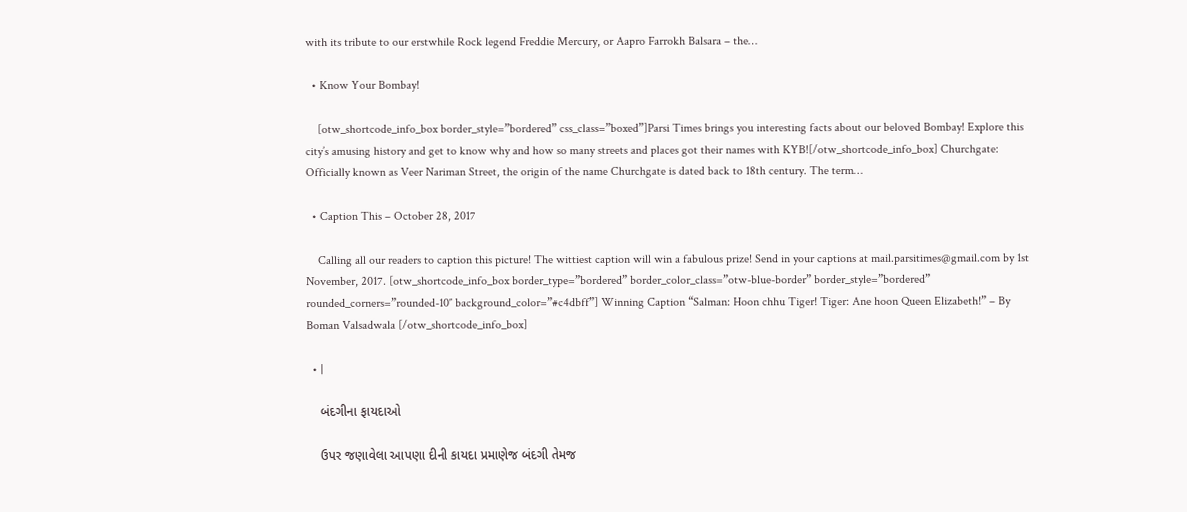with its tribute to our erstwhile Rock legend Freddie Mercury, or Aapro Farrokh Balsara – the…

  • Know Your Bombay!

    [otw_shortcode_info_box border_style=”bordered” css_class=”boxed”]Parsi Times brings you interesting facts about our beloved Bombay! Explore this city’s amusing history and get to know why and how so many streets and places got their names with KYB![/otw_shortcode_info_box] Churchgate: Officially known as Veer Nariman Street, the origin of the name Churchgate is dated back to 18th century. The term…

  • Caption This – October 28, 2017

    Calling all our readers to caption this picture! The wittiest caption will win a fabulous prize! Send in your captions at mail.parsitimes@gmail.com by 1st November, 2017. [otw_shortcode_info_box border_type=”bordered” border_color_class=”otw-blue-border” border_style=”bordered” rounded_corners=”rounded-10″ background_color=”#c4dbff”] Winning Caption “Salman: Hoon chhu Tiger! Tiger: Ane hoon Queen Elizabeth!” – By Boman Valsadwala [/otw_shortcode_info_box]

  • |

    બંદગીના ફાયદાઓ

    ઉપર જણાવેલા આપણા દીની કાયદા પ્રમાણેજ બંદગી તેમજ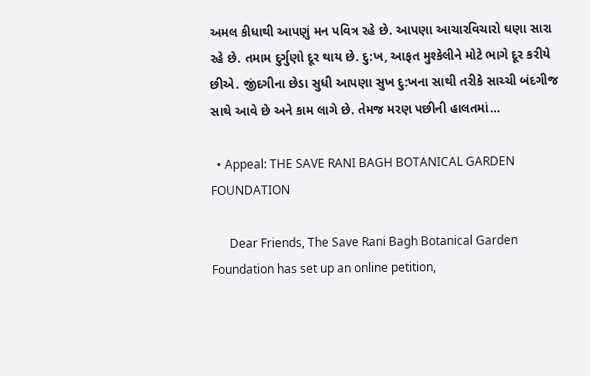અમલ કીધાથી આપણું મન પવિત્ર રહે છે. આપણા આચારવિચારો ઘણા સારા રહે છે. તમામ દુર્ગુણો દૂર થાય છે. દુ:ખ, આફત મુશ્કેલીને મોટે ભાગે દૂર કરીયે છીએ. જીંદગીના છેડા સુધી આપણા સુખ દુ:ખના સાથી તરીકે સાચ્ચી બંદગીજ સાથે આવે છે અને કામ લાગે છે. તેમજ મરણ પછીની હાલતમાં…

  • Appeal: THE SAVE RANI BAGH BOTANICAL GARDEN FOUNDATION

      Dear Friends, The Save Rani Bagh Botanical Garden Foundation has set up an online petition,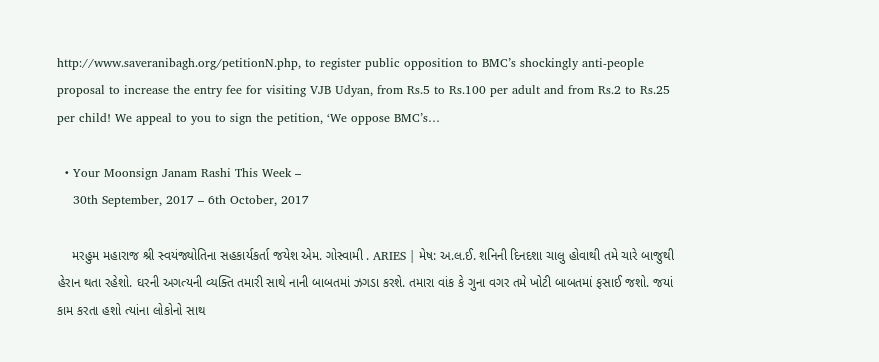http://www.saveranibagh.org/petitionN.php, to register public opposition to BMC’s shockingly anti-people proposal to increase the entry fee for visiting VJB Udyan, from Rs.5 to Rs.100 per adult and from Rs.2 to Rs.25 per child! We appeal to you to sign the petition, ‘We oppose BMC’s…

  • Your Moonsign Janam Rashi This Week –
    30th September, 2017 – 6th October, 2017

    મરહુમ મહારાજ શ્રી સ્વયંજ્યોતિના સહકાર્યકર્તા જયેશ એમ. ગોસ્વામી . ARIES | મેષ: અ.લ.ઈ. શનિની દિનદશા ચાલુ હોવાથી તમે ચારે બાજુથી હેરાન થતા રહેશો. ઘરની અગત્યની વ્યક્તિ તમારી સાથે નાની બાબતમાં ઝગડા કરશે. તમારા વાંક કે ગુના વગર તમે ખોટી બાબતમાં ફસાઈ જશો. જયાં કામ કરતા હશો ત્યાંના લોકોનો સાથ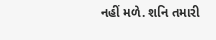નહીં મળે. શનિ તમારી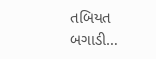તબિયત બગાડી…